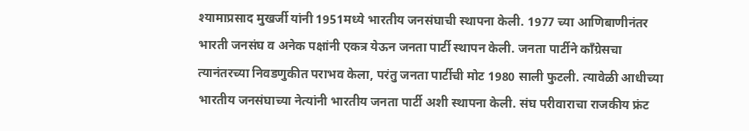श्यामाप्रसाद मुखर्जी यांनी 1951मध्ये भारतीय जनसंघाची स्थापना केली. 1977 च्या आणिबाणीनंतर भारती जनसंघ व अनेक पक्षांनी एकत्र येऊन जनता पार्टी स्थापन केली. जनता पार्टीने काँग्रेसचा त्यानंतरच्या निवडणुकीत पराभव केला, परंतु जनता पार्टीची मोट 1980 साली फुटली. त्यावेळी आधीच्या भारतीय जनसंघाच्या नेत्यांनी भारतीय जनता पार्टी अशी स्थापना केली. संघ परीवाराचा राजकीय फ्रंट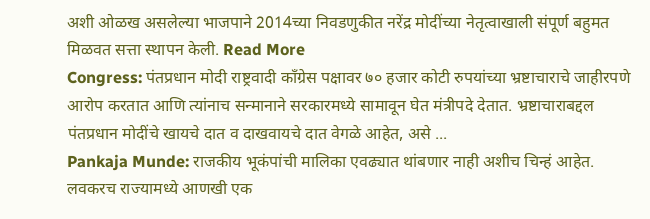अशी ओळख असलेल्या भाजपाने 2014च्या निवडणुकीत नरेंद्र मोदींच्या नेतृत्वाखाली संपूर्ण बहुमत मिळवत सत्ता स्थापन केली. Read More
Congress: पंतप्रधान मोदी राष्ट्रवादी काँग्रेस पक्षावर ७० हजार कोटी रुपयांच्या भ्रष्टाचाराचे जाहीरपणे आरोप करतात आणि त्यांनाच सन्मानाने सरकारमध्ये सामावून घेत मंत्रीपदे देतात. भ्रष्टाचाराबद्दल पंतप्रधान मोदींचे खायचे दात व दाखवायचे दात वेगळे आहेत, असे ...
Pankaja Munde: राजकीय भूकंपांची मालिका एवढ्यात थांबणार नाही अशीच चिन्हं आहेत. लवकरच राज्यामध्ये आणखी एक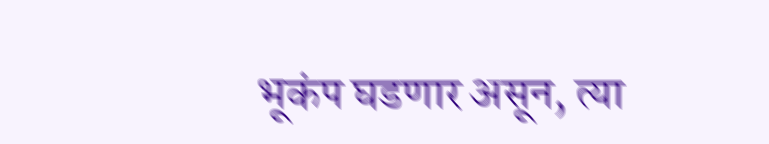भूकंप घडणार असून, त्या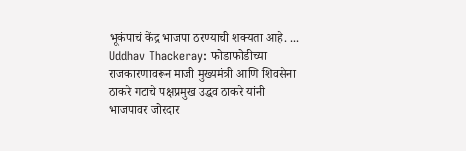भूकंपाचं केंद्र भाजपा ठरण्याची शक्यता आहे. ...
Uddhav Thackeray: फोडाफोडीच्या राजकारणावरून माजी मुख्यमंत्री आणि शिवसेना ठाकरे गटाचे पक्षप्रमुख उद्धव ठाकरे यांनी भाजपावर जोरदार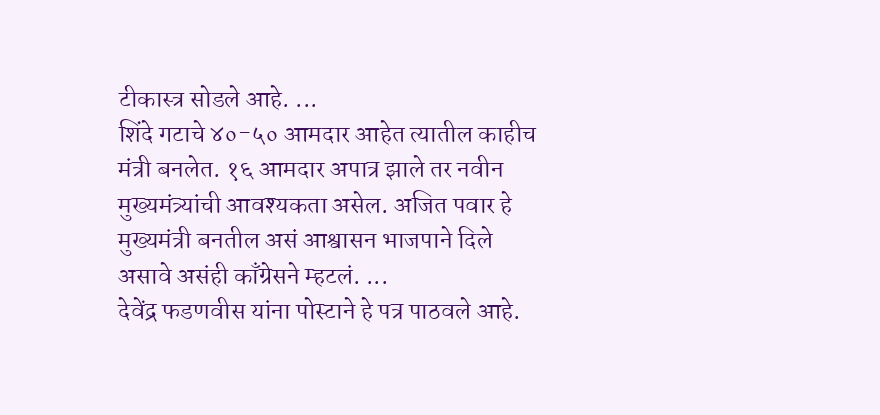टीकास्त्र सोडले आहे. ...
शिंदे गटाचे ४०-५० आमदार आहेत त्यातील काहीच मंत्री बनलेत. १६ आमदार अपात्र झाले तर नवीन मुख्यमंत्र्यांची आवश्यकता असेल. अजित पवार हे मुख्यमंत्री बनतील असं आश्वासन भाजपाने दिले असावे असंही काँग्रेसने म्हटलं. ...
देवेंद्र फडणवीस यांना पोस्टाने हे पत्र पाठवले आहे.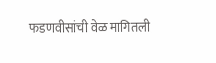फडणवीसांची वेळ मागितली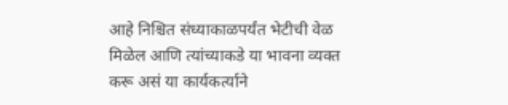आहे निश्चित संध्याकाळपर्यंत भेटीची वेळ मिळेल आणि त्यांच्याकडे या भावना व्यक्त करू असं या कार्यकर्त्याने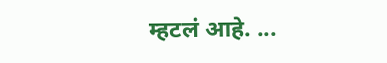म्हटलं आहे. ...